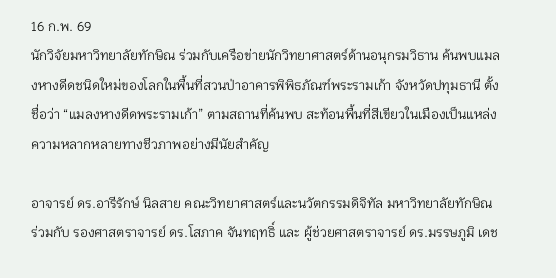16 ก.พ. 69
นักวิจัยมหาวิทยาลัยทักษิณ ร่วมกับเครือข่ายนักวิทยาศาสตร์ด้านอนุกรมวิธาน ค้นพบแมลงหางดีดชนิดใหม่ของโลกในพื้นที่สวนป่าอาคารพิพิธภัณฑ์พระรามเก้า จังหวัดปทุมธานี ตั้งชื่อว่า “แมลงหางดีดพระรามเก้า” ตามสถานที่ค้นพบ สะท้อนพื้นที่สีเขียวในเมืองเป็นแหล่งความหลากหลายทางชีวภาพอย่างมีนัยสำคัญ

อาจารย์ ดร.อารีรักษ์ นิลสาย คณะวิทยาศาสตร์และนวัตกรรมดิจิทัล มหาวิทยาลัยทักษิณ ร่วมกับ รองศาสตราจารย์ ดร.โสภาค จันทฤทธิ์ และ ผู้ช่วยศาสตราจารย์ ดร.มรรษภูมิ เดช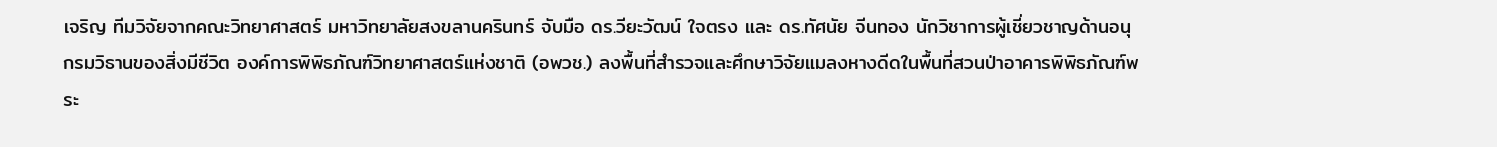เจริญ ทีมวิจัยจากคณะวิทยาศาสตร์ มหาวิทยาลัยสงขลานครินทร์ จับมือ ดร.วียะวัฒน์ ใจตรง และ ดร.ทัศนัย จีนทอง นักวิชาการผู้เชี่ยวชาญด้านอนุกรมวิธานของสิ่งมีชีวิต องค์การพิพิธภัณฑ์วิทยาศาสตร์แห่งชาติ (อพวช.) ลงพื้นที่สำรวจและศึกษาวิจัยแมลงหางดีดในพื้นที่สวนป่าอาคารพิพิธภัณฑ์พระ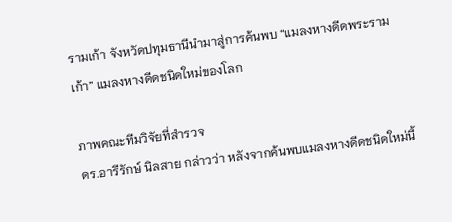รามเก้า จังหวัดปทุมธานีนำมาสู่การค้นพบ “แมลงหางดีดพระรามเก้า” แมลงหางดีดชนิดใหม่ของโลก

ภาพคณะทีมวิจัยที่สำรวจ
ดร.อารีรักษ์ นิลสาย กล่าวว่า หลังจากค้นพบแมลงหางดีดชนิดใหม่นี้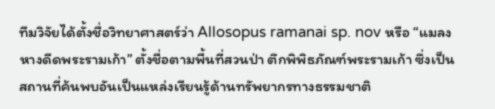ทีมวิจัยได้ตั้งชื่อวิทยาศาสตร์ว่า Allosopus ramanai sp. nov หรือ “แมลงหางดีดพระรามเก้า” ตั้งชื่อตามพื้นที่สวนป่า ตึกพิพิธภัณฑ์พระรามเก้า ซึ่งเป็นสถานที่ค้นพบอันเป็นแหล่งเรียนรู้ด้านทรัพยากรทางธรรมชาติ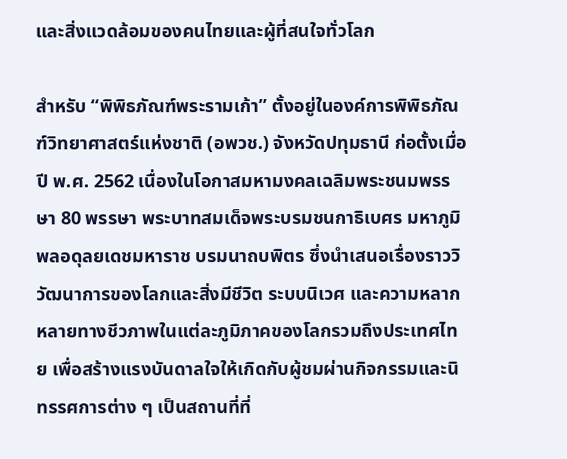และสิ่งแวดล้อมของคนไทยและผู้ที่สนใจทั่วโลก

สำหรับ “พิพิธภัณฑ์พระรามเก้า” ตั้งอยู่ในองค์การพิพิธภัณฑ์วิทยาศาสตร์แห่งชาติ (อพวช.) จังหวัดปทุมธานี ก่อตั้งเมื่อปี พ.ศ. 2562 เนื่องในโอกาสมหามงคลเฉลิมพระชนมพรรษา 80 พรรษา พระบาทสมเด็จพระบรมชนกาธิเบศร มหาภูมิพลอดุลยเดชมหาราช บรมนาถบพิตร ซึ่งนำเสนอเรื่องราววิวัฒนาการของโลกและสิ่งมีชีวิต ระบบนิเวศ และความหลากหลายทางชีวภาพในแต่ละภูมิภาคของโลกรวมถึงประเทศไทย เพื่อสร้างแรงบันดาลใจให้เกิดกับผู้ชมผ่านกิจกรรมและนิทรรศการต่าง ๆ เป็นสถานที่ที่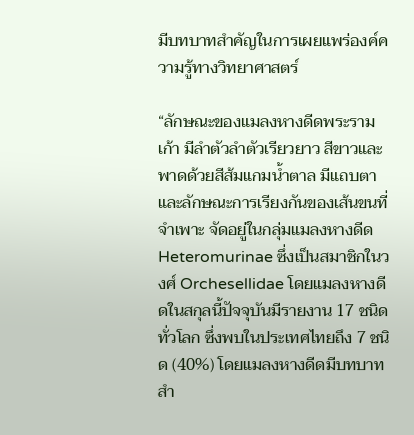มีบทบาทสำคัญในการเผยแพร่องค์ความรู้ทางวิทยาศาสตร์

“ลักษณะของแมลงหางดีดพระรามเก้า มีลำตัวลำตัวเรียวยาว สีขาวและพาดด้วยสีส้มแกมน้ำตาล มีแถบตา และลักษณะการเรียงกันของเส้นขนที่จำเพาะ จัดอยู่ในกลุ่มแมลงหางดีด Heteromurinae ซึ่งเป็นสมาชิกในวงศ์ Orchesellidae โดยแมลงหางดีดในสกุลนี้ปัจจุบันมีรายงาน 17 ชนิดทั่วโลก ซึ่งพบในประเทศไทยถึง 7 ชนิด (40%) โดยแมลงหางดีดมีบทบาทสำ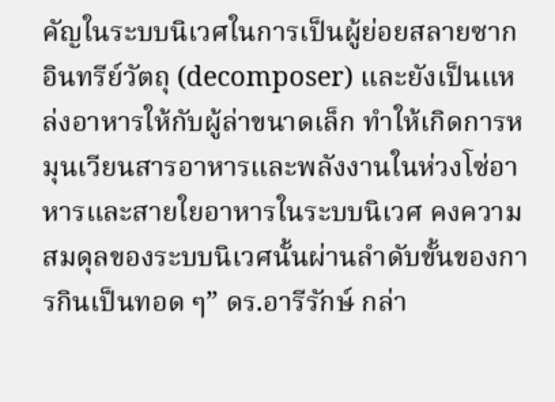คัญในระบบนิเวศในการเป็นผู้ย่อยสลายซากอินทรีย์วัตถุ (decomposer) และยังเป็นแหล่งอาหารให้กับผู้ล่าขนาดเล็ก ทำให้เกิดการหมุนเวียนสารอาหารและพลังงานในห่วงโซ่อาหารและสายใยอาหารในระบบนิเวศ คงความสมดุลของระบบนิเวศนั้นผ่านลำดับขั้นของการกินเป็นทอด ๆ” ดร.อารีรักษ์ กล่า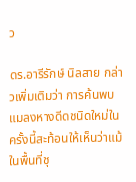ว

ดร.อารีรักษ์ นิลสาย กล่าวเพิ่มเติมว่า การค้นพบแมลงหางดีดชนิดใหม่ในครั้งนี้สะท้อนให้เห็นว่าแม้ในพื้นที่ชุ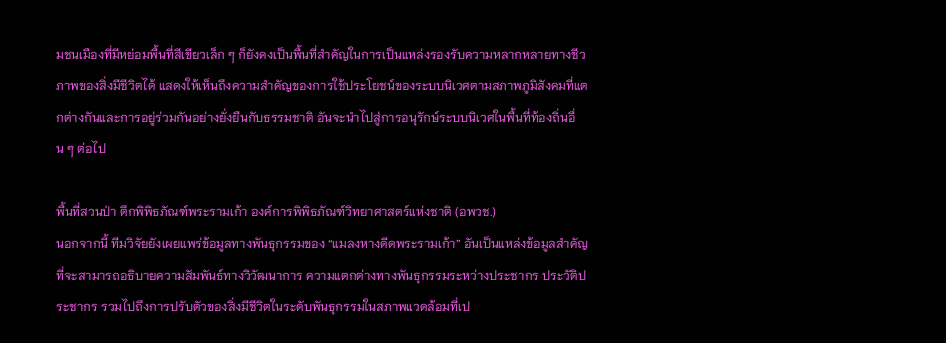มชนเมืองที่มีหย่อมพื้นที่สีเขียวเล็ก ๆ ก็ยังคงเป็นพื้นที่สำคัญในการเป็นแหล่งรองรับความหลากหลายทางชีวภาพของสิ่งมีชีวิตได้ แสดงให้เห็นถึงความสำคัญของการใช้ประโยชน์ของระบบนิเวศตามสภาพภูมิสังคมที่แตกต่างกันและการอยู่ร่วมกันอย่างยั่งยืนกับธรรมชาติ อันจะนำไปสู่การอนุรักษ์ระบบนิเวศในพื้นที่ท้องถิ่นอื่น ๆ ต่อไป

พื้นที่สวนป่า ตึกพิพิธภัณฑ์พระรามเก้า องค์การพิพิธภัณฑ์วิทยาศาสตร์แห่งชาติ (อพวช.)
นอกจากนี้ ทีมวิจัยยังเผยแพร่ข้อมูลทางพันธุกรรมของ “แมลงหางดีดพระรามเก้า” อันเป็นแหล่งข้อมูลสำคัญที่จะสามารถอธิบายความสัมพันธ์ทางวิวัฒนาการ ความแตกต่างทางพันธุกรรมระหว่างประชากร ประวัติประชากร รวมไปถึงการปรับตัวของสิ่งมีชีวิตในระดับพันธุกรรมในสภาพแวดล้อมที่เป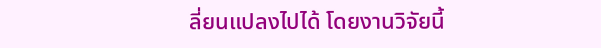ลี่ยนแปลงไปได้ โดยงานวิจัยนี้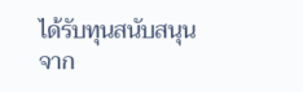ได้รับทุนสนับสนุนจาก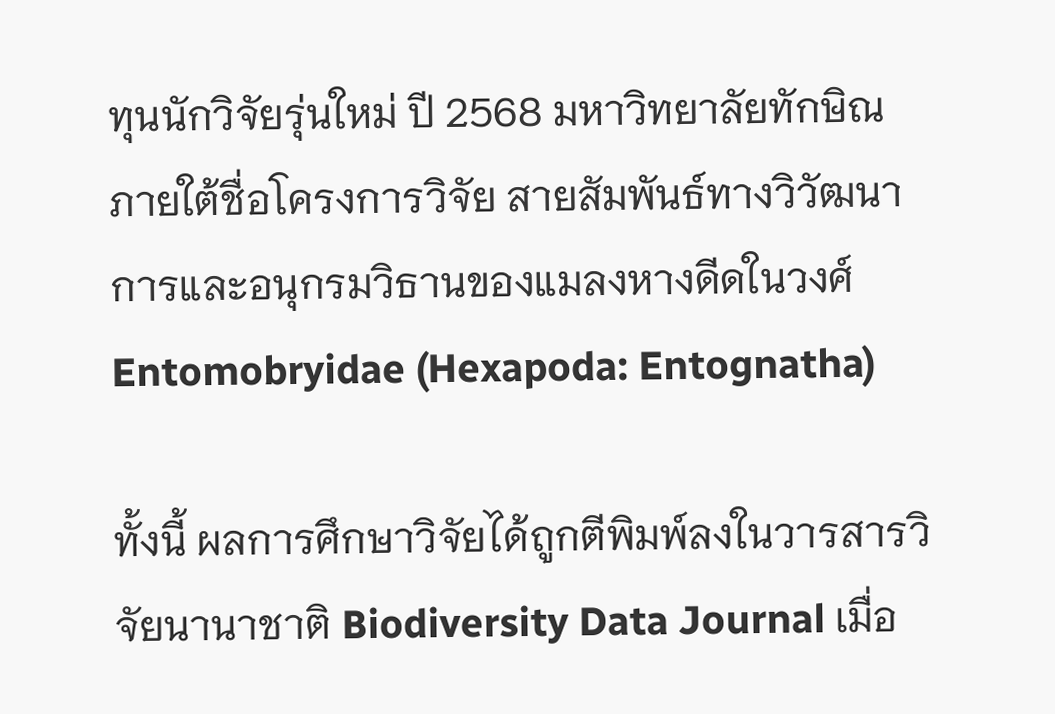ทุนนักวิจัยรุ่นใหม่ ปี 2568 มหาวิทยาลัยทักษิณ ภายใต้ชื่อโครงการวิจัย สายสัมพันธ์ทางวิวัฒนาการและอนุกรมวิธานของแมลงหางดีดในวงศ์ Entomobryidae (Hexapoda: Entognatha)

ทั้งนี้ ผลการศึกษาวิจัยได้ถูกตีพิมพ์ลงในวารสารวิจัยนานาชาติ Biodiversity Data Journal เมื่อ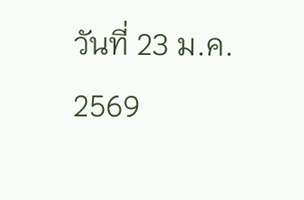วันที่ 23 ม.ค. 2569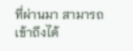ที่ผ่านมา สามารถเข้าถึงได้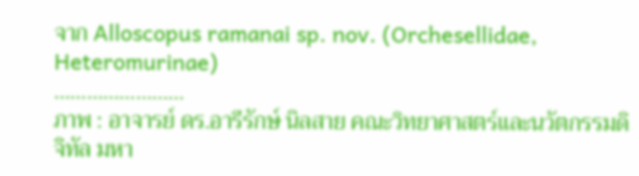จาก Alloscopus ramanai sp. nov. (Orchesellidae, Heteromurinae)
……………………
ภาพ : อาจารย์ ดร.อารีรักษ์ นิลสาย คณะวิทยาศาสตร์และนวัตกรรมดิจิทัล มหา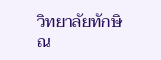วิทยาลัยทักษิณ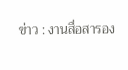ข่าว : งานสื่อสารอง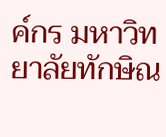ค์กร มหาวิทยาลัยทักษิณ